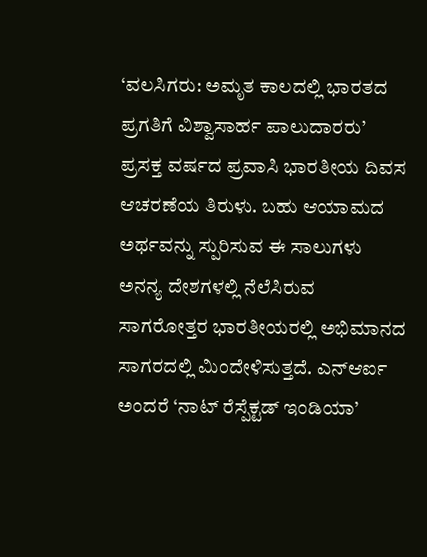‘ವಲಸಿಗರು: ಅಮೃತ ಕಾಲದಲ್ಲಿ ಭಾರತದ ಪ್ರಗತಿಗೆ ವಿಶ್ವಾಸಾರ್ಹ ಪಾಲುದಾರರು’ ಪ್ರಸಕ್ತ ವರ್ಷದ ಪ್ರವಾಸಿ ಭಾರತೀಯ ದಿವಸ ಆಚರಣೆಯ ತಿರುಳು. ಬಹು ಆಯಾಮದ ಅರ್ಥವನ್ನು ಸ್ಪುರಿಸುವ ಈ ಸಾಲುಗಳು ಅನನ್ಯ ದೇಶಗಳಲ್ಲಿ ನೆಲೆಸಿರುವ ಸಾಗರೋತ್ತರ ಭಾರತೀಯರಲ್ಲಿ ಅಭಿಮಾನದ ಸಾಗರದಲ್ಲಿ ಮಿಂದೇಳಿಸುತ್ತದೆ. ಎನ್ಆರ್ಐ ಅಂದರೆ ‘ನಾಟ್ ರೆಸ್ಪೆಕ್ಟಡ್ ಇಂಡಿಯಾ’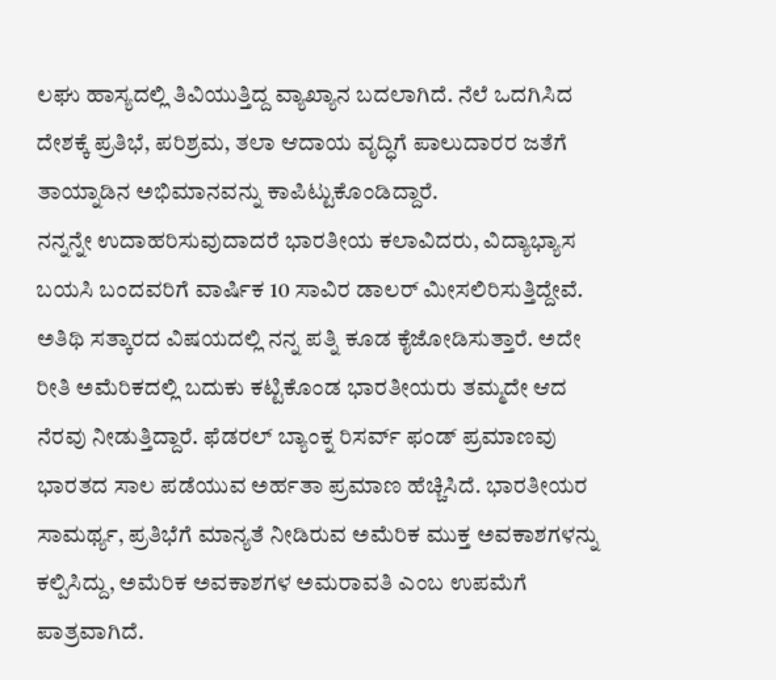ಲಘು ಹಾಸ್ಯದಲ್ಲಿ ತಿವಿಯುತ್ತಿದ್ದ ವ್ಯಾಖ್ಯಾನ ಬದಲಾಗಿದೆ. ನೆಲೆ ಒದಗಿಸಿದ ದೇಶಕ್ಕೆ ಪ್ರತಿಭೆ, ಪರಿಶ್ರಮ, ತಲಾ ಆದಾಯ ವೃದ್ಧಿಗೆ ಪಾಲುದಾರರ ಜತೆಗೆ ತಾಯ್ನಾಡಿನ ಅಭಿಮಾನವನ್ನು ಕಾಪಿಟ್ಟುಕೊಂಡಿದ್ದಾರೆ.
ನನ್ನನ್ನೇ ಉದಾಹರಿಸುವುದಾದರೆ ಭಾರತೀಯ ಕಲಾವಿದರು, ವಿದ್ಯಾಭ್ಯಾಸ ಬಯಸಿ ಬಂದವರಿಗೆ ವಾರ್ಷಿಕ 10 ಸಾವಿರ ಡಾಲರ್ ಮೀಸಲಿರಿಸುತ್ತಿದ್ದೇವೆ. ಅತಿಥಿ ಸತ್ಕಾರದ ವಿಷಯದಲ್ಲಿ ನನ್ನ ಪತ್ನಿ ಕೂಡ ಕೈಜೋಡಿಸುತ್ತಾರೆ. ಅದೇ ರೀತಿ ಅಮೆರಿಕದಲ್ಲಿ ಬದುಕು ಕಟ್ಟಿಕೊಂಡ ಭಾರತೀಯರು ತಮ್ಮದೇ ಆದ ನೆರವು ನೀಡುತ್ತಿದ್ದಾರೆ. ಫೆಡರಲ್ ಬ್ಯಾಂಕ್ನ ರಿಸರ್ವ್ ಫಂಡ್ ಪ್ರಮಾಣವು ಭಾರತದ ಸಾಲ ಪಡೆಯುವ ಅರ್ಹತಾ ಪ್ರಮಾಣ ಹೆಚ್ಚಿಸಿದೆ. ಭಾರತೀಯರ ಸಾಮರ್ಥ್ಯ, ಪ್ರತಿಭೆಗೆ ಮಾನ್ಯತೆ ನೀಡಿರುವ ಅಮೆರಿಕ ಮುಕ್ತ ಅವಕಾಶಗಳನ್ನು ಕಲ್ಪಿಸಿದ್ದು, ಅಮೆರಿಕ ಅವಕಾಶಗಳ ಅಮರಾವತಿ ಎಂಬ ಉಪಮೆಗೆ ಪಾತ್ರವಾಗಿದೆ.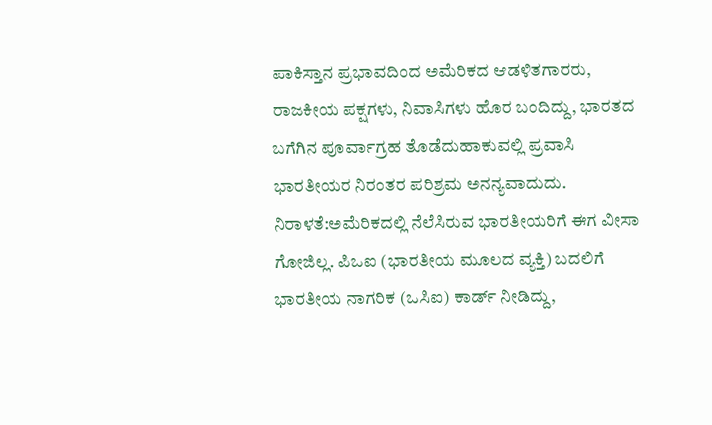ಪಾಕಿಸ್ತಾನ ಪ್ರಭಾವದಿಂದ ಅಮೆರಿಕದ ಆಡಳಿತಗಾರರು, ರಾಜಕೀಯ ಪಕ್ಷಗಳು, ನಿವಾಸಿಗಳು ಹೊರ ಬಂದಿದ್ದು, ಭಾರತದ ಬಗೆಗಿನ ಪೂರ್ವಾಗ್ರಹ ತೊಡೆದುಹಾಕುವಲ್ಲಿ ಪ್ರವಾಸಿ ಭಾರತೀಯರ ನಿರಂತರ ಪರಿಶ್ರಮ ಅನನ್ಯವಾದುದು.
ನಿರಾಳತೆ:ಅಮೆರಿಕದಲ್ಲಿ ನೆಲೆಸಿರುವ ಭಾರತೀಯರಿಗೆ ಈಗ ವೀಸಾ ಗೋಜಿಲ್ಲ. ಪಿಒಐ (ಭಾರತೀಯ ಮೂಲದ ವ್ಯಕ್ತಿ) ಬದಲಿಗೆ ಭಾರತೀಯ ನಾಗರಿಕ (ಒಸಿಐ) ಕಾರ್ಡ್ ನೀಡಿದ್ದು,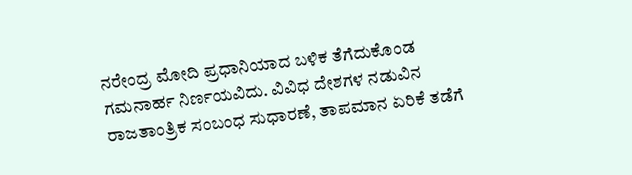ನರೇಂದ್ರ ಮೋದಿ ಪ್ರಧಾನಿಯಾದ ಬಳಿಕ ತೆಗೆದುಕೊಂಡ ಗಮನಾರ್ಹ ನಿರ್ಣಯವಿದು. ವಿವಿಧ ದೇಶಗಳ ನಡುವಿನ ರಾಜತಾಂತ್ರಿಕ ಸಂಬಂಧ ಸುಧಾರಣೆ, ತಾಪಮಾನ ಏರಿಕೆ ತಡೆಗೆ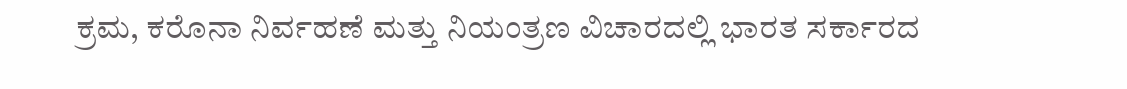ಕ್ರಮ, ಕರೊನಾ ನಿರ್ವಹಣೆ ಮತ್ತು ನಿಯಂತ್ರಣ ವಿಚಾರದಲ್ಲಿ ಭಾರತ ಸರ್ಕಾರದ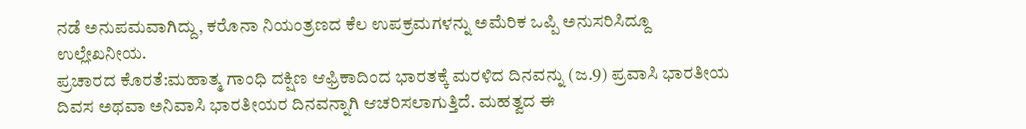ನಡೆ ಅನುಪಮವಾಗಿದ್ದು, ಕರೊನಾ ನಿಯಂತ್ರಣದ ಕೆಲ ಉಪಕ್ರಮಗಳನ್ನು ಅಮೆರಿಕ ಒಪ್ಪಿ ಅನುಸರಿಸಿದ್ದೂ ಉಲ್ಲೇಖನೀಯ.
ಪ್ರಚಾರದ ಕೊರತೆ:ಮಹಾತ್ಮ ಗಾಂಧಿ ದಕ್ಷಿಣ ಆಫ್ರಿಕಾದಿಂದ ಭಾರತಕ್ಕೆ ಮರಳಿದ ದಿನವನ್ನು (ಜ.9) ಪ್ರವಾಸಿ ಭಾರತೀಯ ದಿವಸ ಅಥವಾ ಅನಿವಾಸಿ ಭಾರತೀಯರ ದಿನವನ್ನಾಗಿ ಆಚರಿಸಲಾಗುತ್ತಿದೆ. ಮಹತ್ವದ ಈ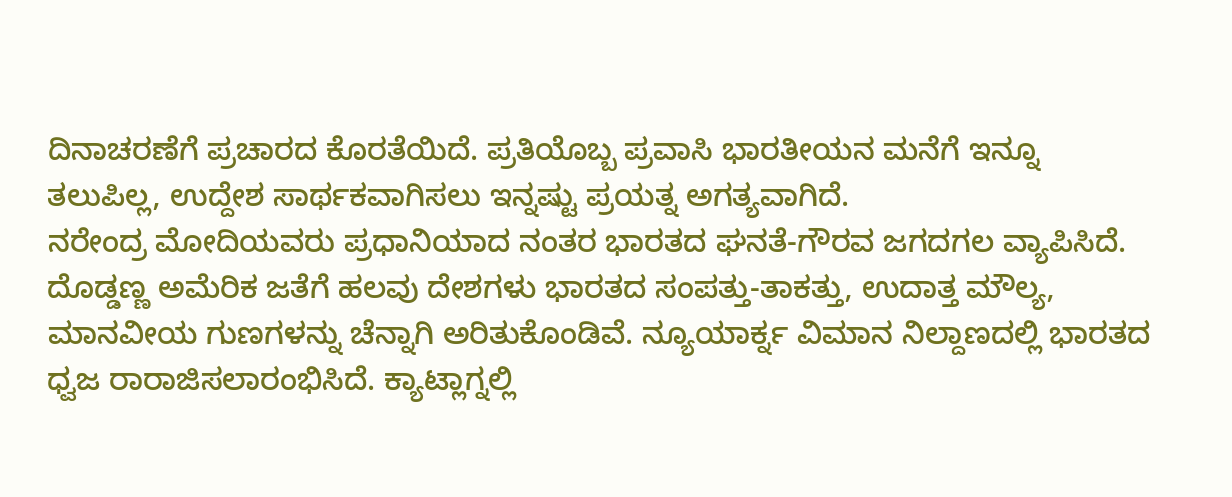ದಿನಾಚರಣೆಗೆ ಪ್ರಚಾರದ ಕೊರತೆಯಿದೆ. ಪ್ರತಿಯೊಬ್ಬ ಪ್ರವಾಸಿ ಭಾರತೀಯನ ಮನೆಗೆ ಇನ್ನೂ ತಲುಪಿಲ್ಲ, ಉದ್ದೇಶ ಸಾರ್ಥಕವಾಗಿಸಲು ಇನ್ನಷ್ಟು ಪ್ರಯತ್ನ ಅಗತ್ಯವಾಗಿದೆ.
ನರೇಂದ್ರ ಮೋದಿಯವರು ಪ್ರಧಾನಿಯಾದ ನಂತರ ಭಾರತದ ಘನತೆ-ಗೌರವ ಜಗದಗಲ ವ್ಯಾಪಿಸಿದೆ. ದೊಡ್ಡಣ್ಣ ಅಮೆರಿಕ ಜತೆಗೆ ಹಲವು ದೇಶಗಳು ಭಾರತದ ಸಂಪತ್ತು-ತಾಕತ್ತು, ಉದಾತ್ತ ಮೌಲ್ಯ, ಮಾನವೀಯ ಗುಣಗಳನ್ನು ಚೆನ್ನಾಗಿ ಅರಿತುಕೊಂಡಿವೆ. ನ್ಯೂಯಾರ್ಕ್ನ ವಿಮಾನ ನಿಲ್ದಾಣದಲ್ಲಿ ಭಾರತದ ಧ್ವಜ ರಾರಾಜಿಸಲಾರಂಭಿಸಿದೆ. ಕ್ಯಾಟ್ಲಾಗ್ನಲ್ಲಿ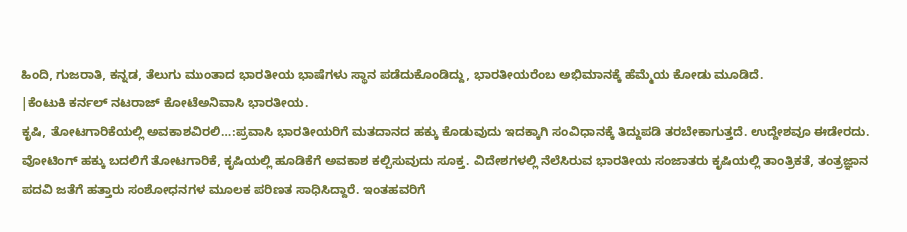ಹಿಂದಿ, ಗುಜರಾತಿ, ಕನ್ನಡ, ತೆಲುಗು ಮುಂತಾದ ಭಾರತೀಯ ಭಾಷೆಗಳು ಸ್ಥಾನ ಪಡೆದುಕೊಂಡಿದ್ದು, ಭಾರತೀಯರೆಂಬ ಅಭಿಮಾನಕ್ಕೆ ಹೆಮ್ಮೆಯ ಕೋಡು ಮೂಡಿದೆ.
|ಕೆಂಟುಕಿ ಕರ್ನಲ್ ನಟರಾಜ್ ಕೋಟೆಅನಿವಾಸಿ ಭಾರತೀಯ.
ಕೃಷಿ, ತೋಟಗಾರಿಕೆಯಲ್ಲಿ ಅವಕಾಶವಿರಲಿ…:ಪ್ರವಾಸಿ ಭಾರತೀಯರಿಗೆ ಮತದಾನದ ಹಕ್ಕು ಕೊಡುವುದು ಇದಕ್ಕಾಗಿ ಸಂವಿಧಾನಕ್ಕೆ ತಿದ್ದುಪಡಿ ತರಬೇಕಾಗುತ್ತದೆ. ಉದ್ದೇಶವೂ ಈಡೇರದು. ವೋಟಿಂಗ್ ಹಕ್ಕು ಬದಲಿಗೆ ತೋಟಗಾರಿಕೆ, ಕೃಷಿಯಲ್ಲಿ ಹೂಡಿಕೆಗೆ ಅವಕಾಶ ಕಲ್ಪಿಸುವುದು ಸೂಕ್ತ. ವಿದೇಶಗಳಲ್ಲಿ ನೆಲೆಸಿರುವ ಭಾರತೀಯ ಸಂಜಾತರು ಕೃಷಿಯಲ್ಲಿ ತಾಂತ್ರಿಕತೆ, ತಂತ್ರಜ್ಞಾನ ಪದವಿ ಜತೆಗೆ ಹತ್ತಾರು ಸಂಶೋಧನಗಳ ಮೂಲಕ ಪರಿಣತ ಸಾಧಿಸಿದ್ದಾರೆ. ಇಂತಹವರಿಗೆ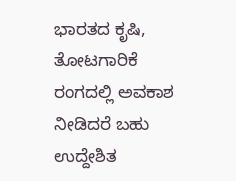ಭಾರತದ ಕೃಷಿ, ತೋಟಗಾರಿಕೆ ರಂಗದಲ್ಲಿ ಅವಕಾಶ ನೀಡಿದರೆ ಬಹು ಉದ್ದೇಶಿತ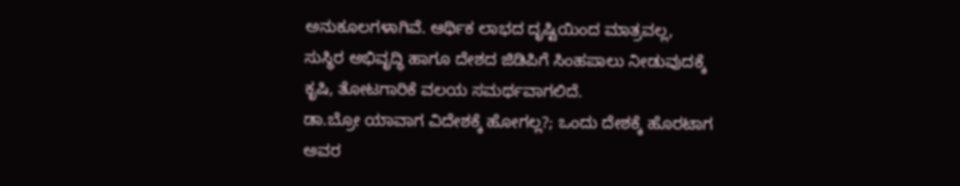ಅನುಕೂಲಗಳಾಗಿವೆ. ಆರ್ಥಿಕ ಲಾಭದ ದೃಷ್ಟಿಯಿಂದ ಮಾತ್ರವಲ್ಲ, ಸುಸ್ಥಿರ ಅಭಿವೃದ್ಧಿ ಹಾಗೂ ದೇಶದ ಜಿಡಿಪಿಗೆ ಸಿಂಹಪಾಲು ನೀಡುವುದಕ್ಕೆ ಕೃಷಿ, ತೋಟಗಾರಿಕೆ ವಲಯ ಸಮರ್ಥವಾಗಲಿದೆ.
ಡಾ.ಬ್ರೋ ಯಾವಾಗ ವಿದೇಶಕ್ಕೆ ಹೋಗಲ್ಲ?; ಒಂದು ದೇಶಕ್ಕೆ ಹೊರಟಾಗ ಅವರ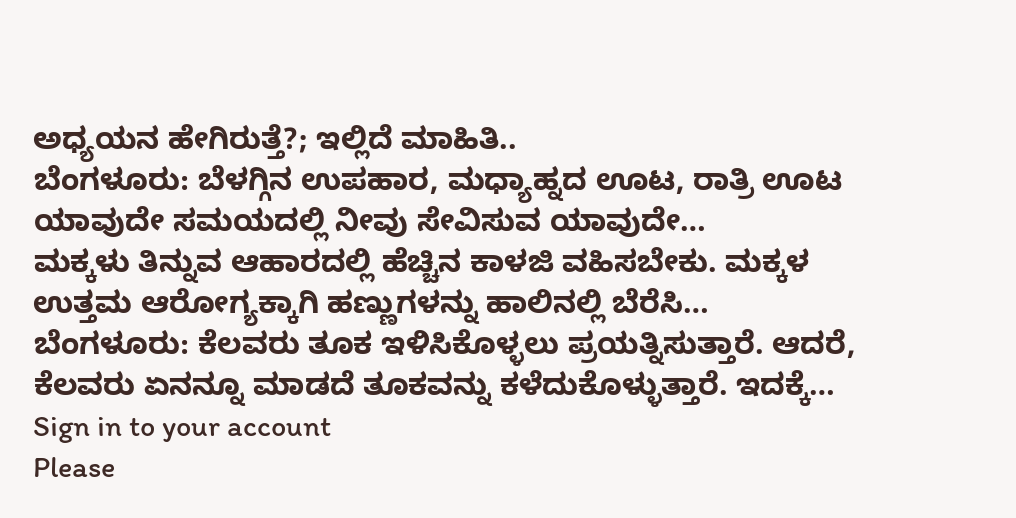ಅಧ್ಯಯನ ಹೇಗಿರುತ್ತೆ?; ಇಲ್ಲಿದೆ ಮಾಹಿತಿ..
ಬೆಂಗಳೂರು: ಬೆಳಗ್ಗಿನ ಉಪಹಾರ, ಮಧ್ಯಾಹ್ನದ ಊಟ, ರಾತ್ರಿ ಊಟ ಯಾವುದೇ ಸಮಯದಲ್ಲಿ ನೀವು ಸೇವಿಸುವ ಯಾವುದೇ…
ಮಕ್ಕಳು ತಿನ್ನುವ ಆಹಾರದಲ್ಲಿ ಹೆಚ್ಚಿನ ಕಾಳಜಿ ವಹಿಸಬೇಕು. ಮಕ್ಕಳ ಉತ್ತಮ ಆರೋಗ್ಯಕ್ಕಾಗಿ ಹಣ್ಣುಗಳನ್ನು ಹಾಲಿನಲ್ಲಿ ಬೆರೆಸಿ…
ಬೆಂಗಳೂರು: ಕೆಲವರು ತೂಕ ಇಳಿಸಿಕೊಳ್ಳಲು ಪ್ರಯತ್ನಿಸುತ್ತಾರೆ. ಆದರೆ, ಕೆಲವರು ಏನನ್ನೂ ಮಾಡದೆ ತೂಕವನ್ನು ಕಳೆದುಕೊಳ್ಳುತ್ತಾರೆ. ಇದಕ್ಕೆ…
Sign in to your account
Please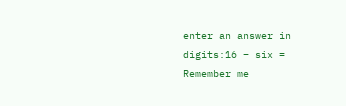enter an answer in digits:16 − six =
Remember me